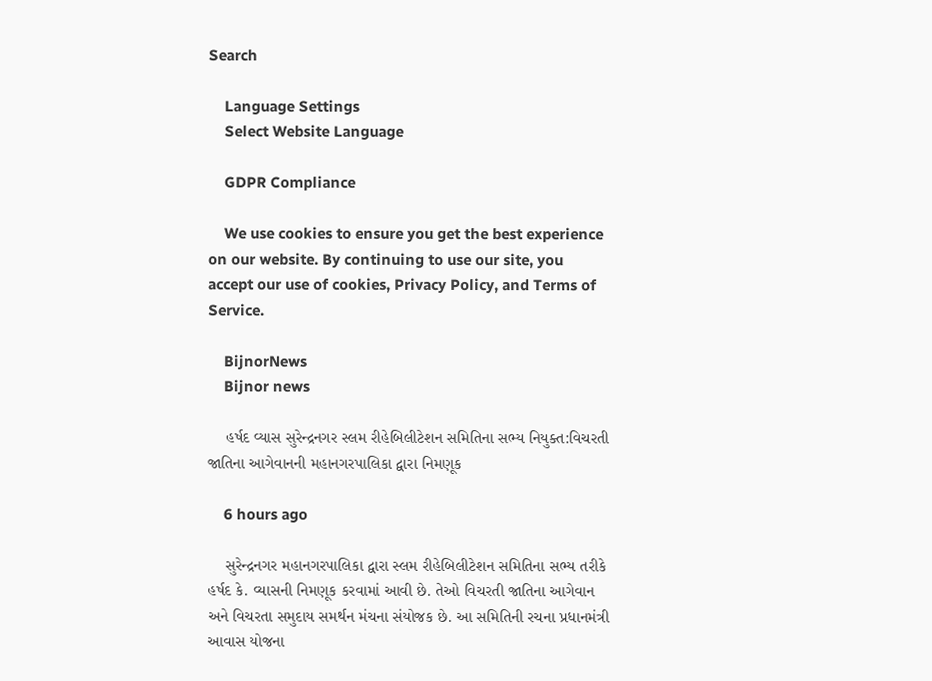Search

    Language Settings
    Select Website Language

    GDPR Compliance

    We use cookies to ensure you get the best experience on our website. By continuing to use our site, you accept our use of cookies, Privacy Policy, and Terms of Service.

    BijnorNews
    Bijnor news

    હર્ષદ વ્યાસ સુરેન્દ્રનગર સ્લમ રીહેબિલીટેશન સમિતિના સભ્ય નિયુક્ત:વિચરતી જાતિના આગેવાનની મહાનગરપાલિકા દ્વારા નિમણૂક

    6 hours ago

    સુરેન્દ્રનગર મહાનગરપાલિકા દ્વારા સ્લમ રીહેબિલીટેશન સમિતિના સભ્ય તરીકે હર્ષદ કે. વ્યાસની નિમણૂક કરવામાં આવી છે. તેઓ વિચરતી જાતિના આગેવાન અને વિચરતા સમુદાય સમર્થન મંચના સંયોજક છે. આ સમિતિની રચના પ્રધાનમંત્રી આવાસ યોજના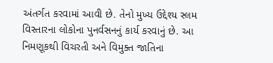અંતર્ગત કરવામાં આવી છે. તેનો મુખ્ય ઉદ્દેશ્ય સ્લમ વિસ્તારના લોકોના પુનર્વસનનું કાર્ય કરવાનું છે. આ નિમણૂકથી વિચરતી અને વિમુક્ત જાતિના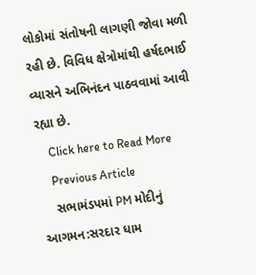લોકોમાં સંતોષની લાગણી જોવા મળી રહી છે. વિવિધ ક્ષેત્રોમાંથી હર્ષદભાઈ વ્યાસને અભિનંદન પાઠવવામાં આવી રહ્યા છે.
    Click here to Read More
    Previous Article
    સભામંડપમાં PM મોદીનું આગમન:સરદાર ધામ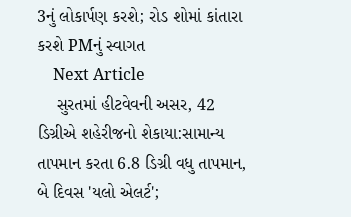3નું લોકાર્પણ કરશે; રોડ શોમાં કાંતારા કરશે PMનું સ્વાગત
    Next Article
    સુરતમાં હીટવેવની અસર, 42 ડિગ્રીએ શહેરીજનો શેકાયા:સામાન્ય તાપમાન કરતા 6.8 ડિગ્રી વધુ તાપમાન, બે દિવસ 'યલો એલર્ટ';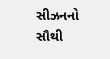સીઝનનો સૌથી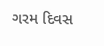ગરમ દિવસ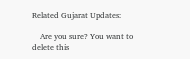Related Gujarat Updates:

    Are you sure? You want to delete this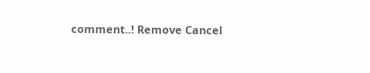comment..! Remove Cancel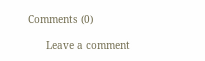Comments (0)

      Leave a comment